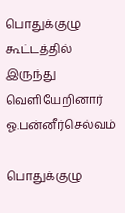பொதுக்குழு கூட்டத்தில் இருந்து வெளியேறினார் ஓ.பன்னீர்செல்வம்

பொதுக்குழு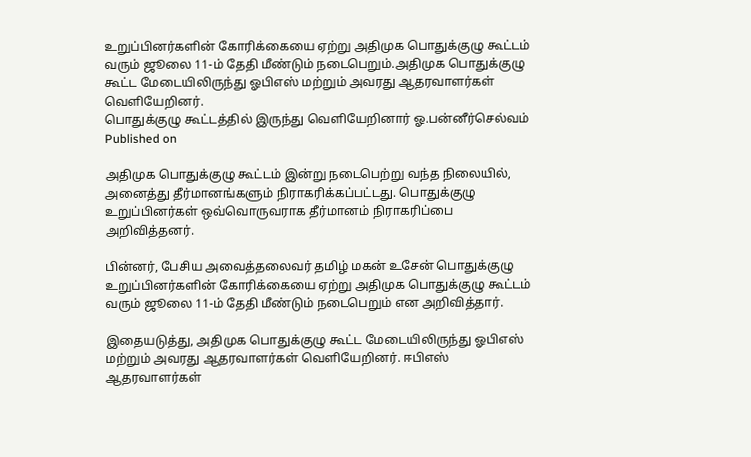உறுப்பினர்களின் கோரிக்கையை ஏற்று அதிமுக பொதுக்குழு கூட்டம் வரும் ஜூலை 11-ம் தேதி மீண்டும் நடைபெறும்.அதிமுக பொதுக்குழு கூட்ட மேடையிலிருந்து ஓபிஎஸ் மற்றும் அவரது ஆதரவாளர்கள் வெளியேறினர்.
பொதுக்குழு கூட்டத்தில் இருந்து வெளியேறினார் ஓ.பன்னீர்செல்வம்
Published on

அதிமுக பொதுக்குழு கூட்டம் இன்று நடைபெற்று வந்த நிலையில், அனைத்து தீர்மானங்களும் நிராகரிக்கப்பட்டது. பொதுக்குழு உறுப்பினர்கள் ஒவ்வொருவராக தீர்மானம் நிராகரிப்பை அறிவித்தனர்.

பின்னர், பேசிய அவைத்தலைவர் தமிழ் மகன் உசேன் பொதுக்குழு உறுப்பினர்களின் கோரிக்கையை ஏற்று அதிமுக பொதுக்குழு கூட்டம் வரும் ஜூலை 11-ம் தேதி மீண்டும் நடைபெறும் என அறிவித்தார்.

இதையடுத்து, அதிமுக பொதுக்குழு கூட்ட மேடையிலிருந்து ஓபிஎஸ் மற்றும் அவரது ஆதரவாளர்கள் வெளியேறினர். ஈபிஎஸ் ஆதரவாளர்கள்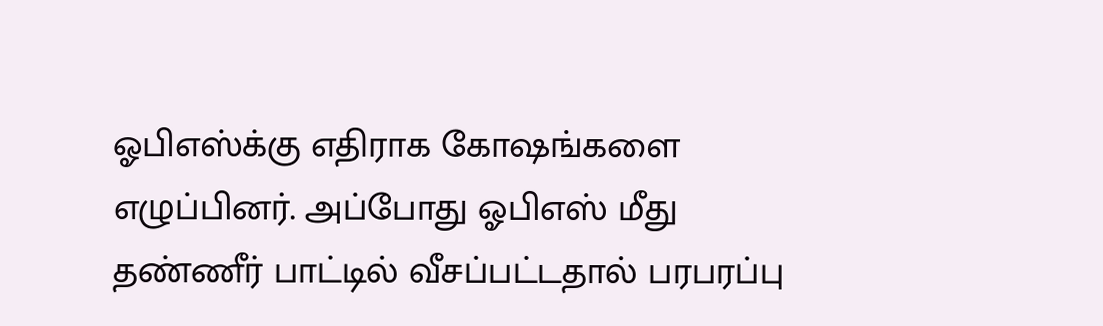ஓபிஎஸ்க்கு எதிராக கோஷங்களை எழுப்பினர். அப்போது ஓபிஎஸ் மீது தண்ணீர் பாட்டில் வீசப்பட்டதால் பரபரப்பு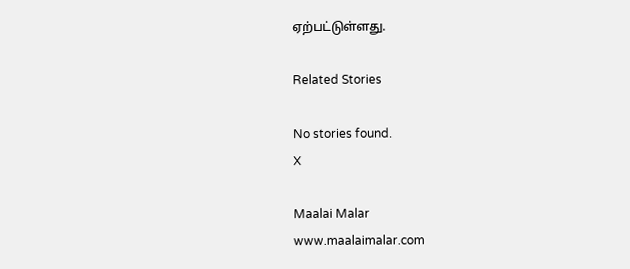ஏற்பட்டுள்ளது.

Related Stories

No stories found.
X

Maalai Malar
www.maalaimalar.com